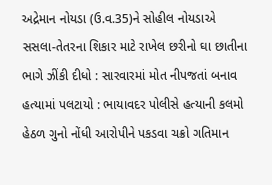અદ્રેમાન નોયડા (ઉ.વ.35)ને સોહીલ નોયડાએ સસલા-તેતરના શિકાર માટે રાખેલ છરીનો ઘા છાતીના ભાગે ઝીંકી દીધો : સારવારમાં મોત નીપજતાં બનાવ હત્યામાં પલટાયો : ભાયાવદર પોલીસે હત્યાની કલમો હેઠળ ગુનો નોંધી આરોપીને પકડવા ચક્રો ગતિમાન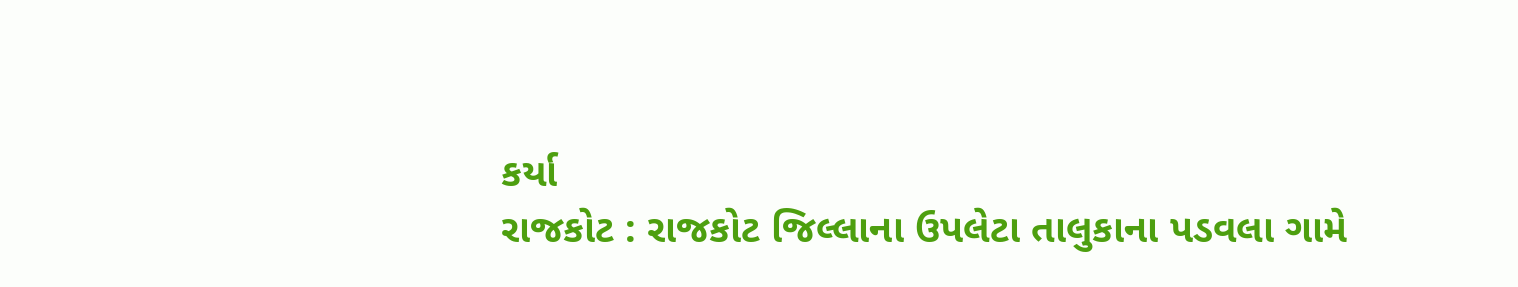કર્યા
રાજકોટ : રાજકોટ જિલ્લાના ઉપલેટા તાલુકાના પડવલા ગામે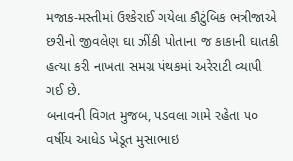મજાક-મસ્તીમાં ઉશ્કેરાઈ ગયેલા કૌટુંબિક ભત્રીજાએ છરીનો જીવલેણ ઘા ઝીંકી પોતાના જ કાકાની ઘાતકી હત્યા કરી નાખતા સમગ્ર પંથકમાં અરેરાટી વ્યાપી ગઈ છે.
બનાવની વિગત મુજબ, પડવલા ગામે રહેતા ૫૦ વર્ષીય આધેડ ખેડૂત મુસાભાઇ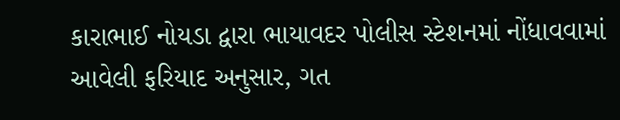કારાભાઈ નોયડા દ્વારા ભાયાવદર પોલીસ સ્ટેશનમાં નોંધાવવામાં આવેલી ફરિયાદ અનુસાર, ગત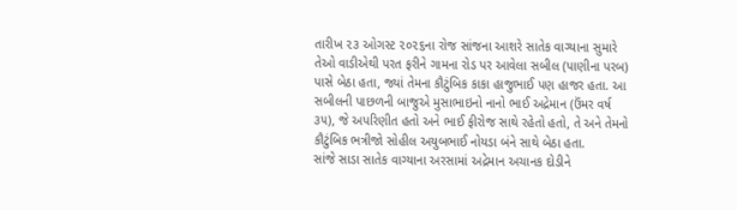તારીખ ૨૩ ઓગસ્ટ ૨૦૨૬ના રોજ સાંજના આશરે સાતેક વાગ્યાના સુમારે તેઓ વાડીએથી પરત ફરીને ગામના રોડ પર આવેલા સબીલ (પાણીના પરબ) પાસે બેઠા હતા, જ્યાં તેમના કૌટુંબિક કાકા હાજુભાઈ પણ હાજર હતા. આ સબીલની પાછળની બાજુએ મુસાભાઇનો નાનો ભાઈ અદ્રેમાન (ઉંમર વર્ષ ૩૫), જે અપરિણીત હતો અને ભાઈ ફીરોજ સાથે રહેતો હતો, તે અને તેમનો કૌટુંબિક ભત્રીજો સોહીલ અયુબભાઈ નોયડા બંને સાથે બેઠા હતા.
સાંજે સાડા સાતેક વાગ્યાના અરસામાં અદ્રેમાન અચાનક દોડીને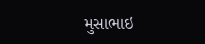મુસાભાઇ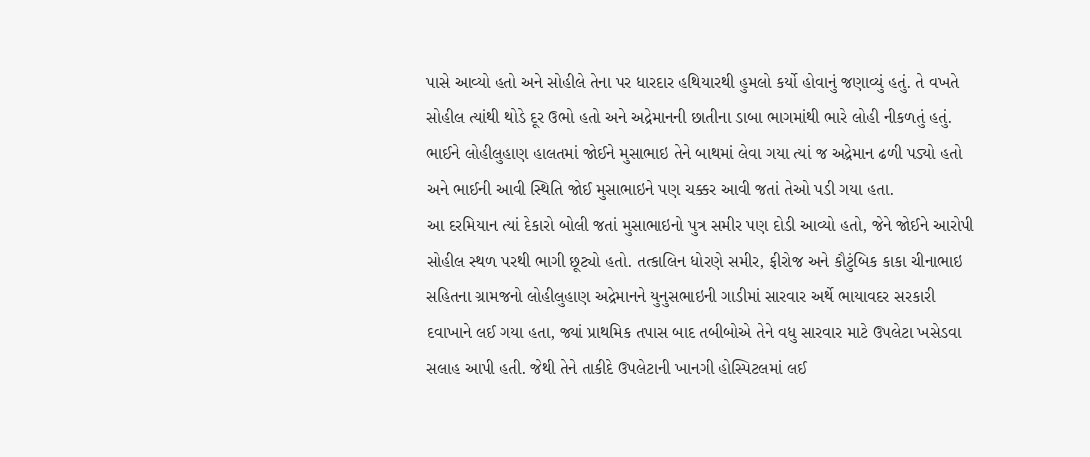પાસે આવ્યો હતો અને સોહીલે તેના પર ધારદાર હથિયારથી હુમલો કર્યો હોવાનું જણાવ્યું હતું. તે વખતે સોહીલ ત્યાંથી થોડે દૂર ઉભો હતો અને અદ્રેમાનની છાતીના ડાબા ભાગમાંથી ભારે લોહી નીકળતું હતું. ભાઈને લોહીલુહાણ હાલતમાં જોઈને મુસાભાઇ તેને બાથમાં લેવા ગયા ત્યાં જ અદ્રેમાન ઢળી પડ્યો હતો અને ભાઈની આવી સ્થિતિ જોઈ મુસાભાઇને પણ ચક્કર આવી જતાં તેઓ પડી ગયા હતા.
આ દરમિયાન ત્યાં દેકારો બોલી જતાં મુસાભાઇનો પુત્ર સમીર પણ દોડી આવ્યો હતો, જેને જોઈને આરોપી સોહીલ સ્થળ પરથી ભાગી છૂટ્યો હતો. તત્કાલિન ધોરણે સમીર, ફીરોજ અને કૌટુંબિક કાકા ચીનાભાઇ સહિતના ગ્રામજનો લોહીલુહાણ અદ્રેમાનને યુનુસભાઇની ગાડીમાં સારવાર અર્થે ભાયાવદર સરકારી દવાખાને લઈ ગયા હતા, જ્યાં પ્રાથમિક તપાસ બાદ તબીબોએ તેને વધુ સારવાર માટે ઉપલેટા ખસેડવા સલાહ આપી હતી. જેથી તેને તાકીદે ઉપલેટાની ખાનગી હોસ્પિટલમાં લઈ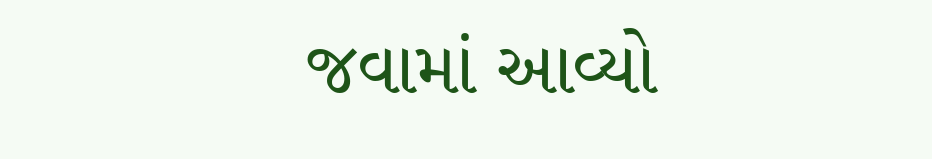જવામાં આવ્યો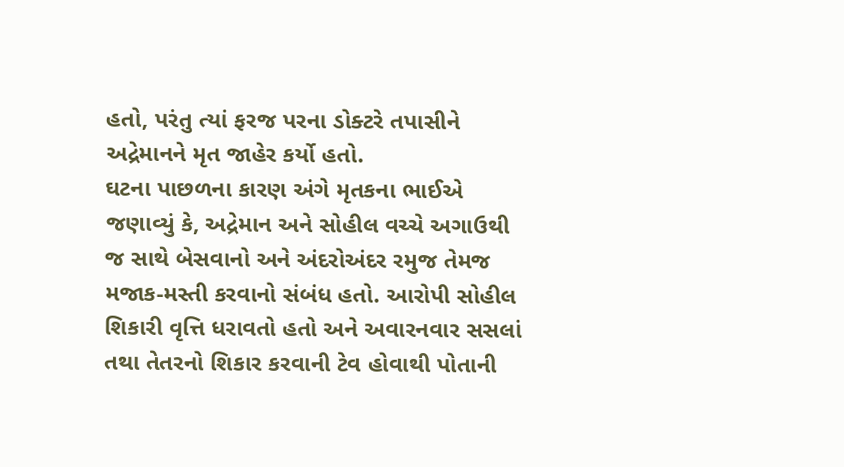હતો, પરંતુ ત્યાં ફરજ પરના ડોક્ટરે તપાસીને અદ્રેમાનને મૃત જાહેર કર્યો હતો.
ઘટના પાછળના કારણ અંગે મૃતકના ભાઈએ જણાવ્યું કે, અદ્રેમાન અને સોહીલ વચ્ચે અગાઉથી જ સાથે બેસવાનો અને અંદરોઅંદર રમુજ તેમજ મજાક-મસ્તી કરવાનો સંબંધ હતો. આરોપી સોહીલ શિકારી વૃત્તિ ધરાવતો હતો અને અવારનવાર સસલાં તથા તેતરનો શિકાર કરવાની ટેવ હોવાથી પોતાની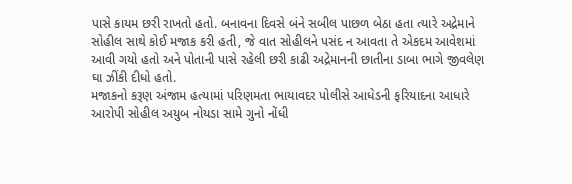પાસે કાયમ છરી રાખતો હતો. બનાવના દિવસે બંને સબીલ પાછળ બેઠા હતા ત્યારે અદ્રેમાને સોહીલ સાથે કોઈ મજાક કરી હતી, જે વાત સોહીલને પસંદ ન આવતા તે એકદમ આવેશમાં આવી ગયો હતો અને પોતાની પાસે રહેલી છરી કાઢી અદ્રેમાનની છાતીના ડાબા ભાગે જીવલેણ ઘા ઝીંકી દીધો હતો.
મજાકનો કરૂણ અંજામ હત્યામાં પરિણમતા ભાયાવદર પોલીસે આધેડની ફરિયાદના આધારે આરોપી સોહીલ અયુબ નોયડા સામે ગુનો નોંધી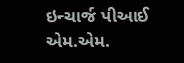ઇન્ચાર્જ પીઆઈ એમ.એમ.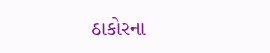ઠાકોરના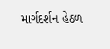માર્ગદર્શન હેઠળ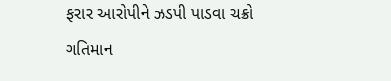ફરાર આરોપીને ઝડપી પાડવા ચક્રો ગતિમાન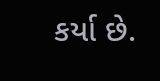કર્યા છે.